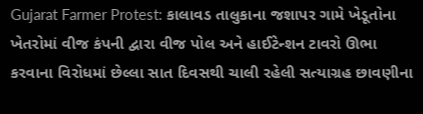Gujarat Farmer Protest: કાલાવડ તાલુકાના જશાપર ગામે ખેડૂતોના ખેતરોમાં વીજ કંપની દ્વારા વીજ પોલ અને હાઈટેન્શન ટાવરો ઊભા કરવાના વિરોધમાં છેલ્લા સાત દિવસથી ચાલી રહેલી સત્યાગ્રહ છાવણીના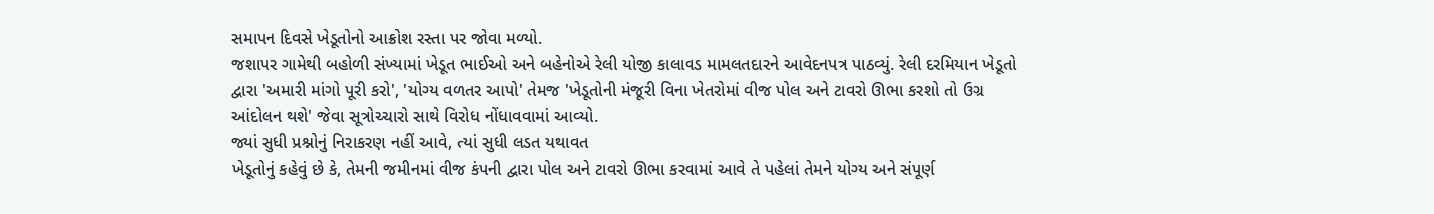સમાપન દિવસે ખેડૂતોનો આક્રોશ રસ્તા પર જોવા મળ્યો.
જશાપર ગામેથી બહોળી સંખ્યામાં ખેડૂત ભાઈઓ અને બહેનોએ રેલી યોજી કાલાવડ મામલતદારને આવેદનપત્ર પાઠવ્યું. રેલી દરમિયાન ખેડૂતો દ્વારા 'અમારી માંગો પૂરી કરો', 'યોગ્ય વળતર આપો' તેમજ 'ખેડૂતોની મંજૂરી વિના ખેતરોમાં વીજ પોલ અને ટાવરો ઊભા કરશો તો ઉગ્ર આંદોલન થશે' જેવા સૂત્રોચ્ચારો સાથે વિરોધ નોંધાવવામાં આવ્યો.
જ્યાં સુધી પ્રશ્નોનું નિરાકરણ નહીં આવે, ત્યાં સુધી લડત યથાવત
ખેડૂતોનું કહેવું છે કે, તેમની જમીનમાં વીજ કંપની દ્વારા પોલ અને ટાવરો ઊભા કરવામાં આવે તે પહેલાં તેમને યોગ્ય અને સંપૂર્ણ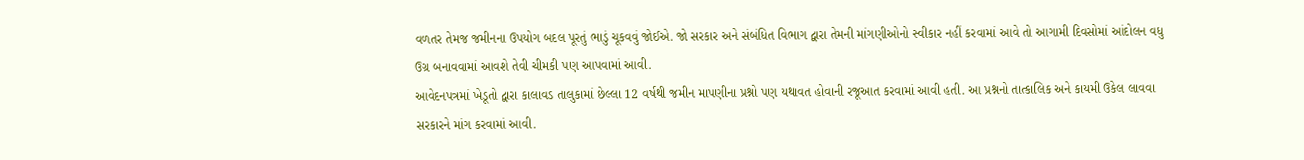વળતર તેમજ જમીનના ઉપયોગ બદલ પૂરતું ભાડું ચૂકવવું જોઈએ. જો સરકાર અને સંબંધિત વિભાગ દ્વારા તેમની માંગણીઓનો સ્વીકાર નહીં કરવામાં આવે તો આગામી દિવસોમાં આંદોલન વધુ ઉગ્ર બનાવવામાં આવશે તેવી ચીમકી પણ આપવામાં આવી.
આવેદનપત્રમાં ખેડૂતો દ્વારા કાલાવડ તાલુકામાં છેલ્લા 12 વર્ષથી જમીન માપણીના પ્રશ્નો પણ યથાવત હોવાની રજૂઆત કરવામાં આવી હતી. આ પ્રશ્નનો તાત્કાલિક અને કાયમી ઉકેલ લાવવા સરકારને માંગ કરવામાં આવી.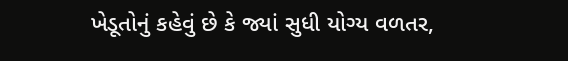ખેડૂતોનું કહેવું છે કે જ્યાં સુધી યોગ્ય વળતર,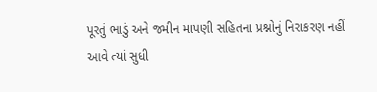પૂરતું ભાડું અને જમીન માપણી સહિતના પ્રશ્નોનું નિરાકરણ નહીં આવે ત્યાં સુધી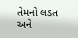તેમનો લડત અને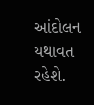આંદોલન યથાવત રહેશે.